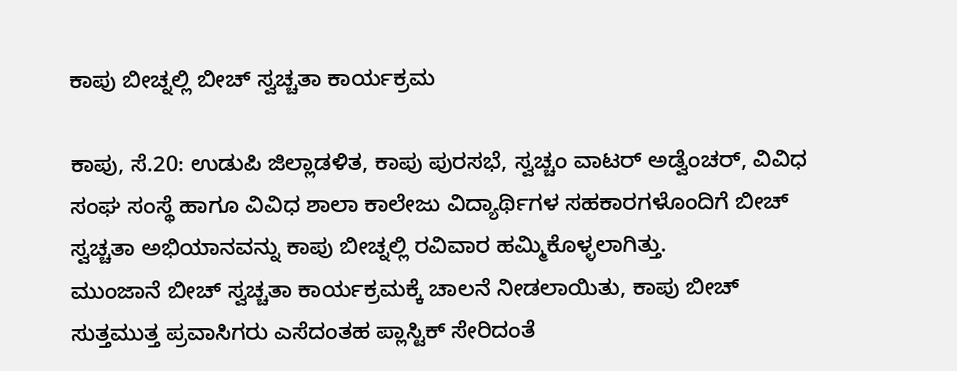ಕಾಪು ಬೀಚ್ನಲ್ಲಿ ಬೀಚ್ ಸ್ವಚ್ಚತಾ ಕಾರ್ಯಕ್ರಮ

ಕಾಪು, ಸೆ.20: ಉಡುಪಿ ಜಿಲ್ಲಾಡಳಿತ, ಕಾಪು ಪುರಸಭೆ, ಸ್ವಚ್ಚಂ ವಾಟರ್ ಅಡ್ವೆಂಚರ್, ವಿವಿಧ ಸಂಘ ಸಂಸ್ಥೆ ಹಾಗೂ ವಿವಿಧ ಶಾಲಾ ಕಾಲೇಜು ವಿದ್ಯಾರ್ಥಿಗಳ ಸಹಕಾರಗಳೊಂದಿಗೆ ಬೀಚ್ ಸ್ವಚ್ಚತಾ ಅಭಿಯಾನವನ್ನು ಕಾಪು ಬೀಚ್ನಲ್ಲಿ ರವಿವಾರ ಹಮ್ಮಿಕೊಳ್ಳಲಾಗಿತ್ತು.
ಮುಂಜಾನೆ ಬೀಚ್ ಸ್ವಚ್ಚತಾ ಕಾರ್ಯಕ್ರಮಕ್ಕೆ ಚಾಲನೆ ನೀಡಲಾಯಿತು, ಕಾಪು ಬೀಚ್ ಸುತ್ತಮುತ್ತ ಪ್ರವಾಸಿಗರು ಎಸೆದಂತಹ ಪ್ಲಾಸ್ಟಿಕ್ ಸೇರಿದಂತೆ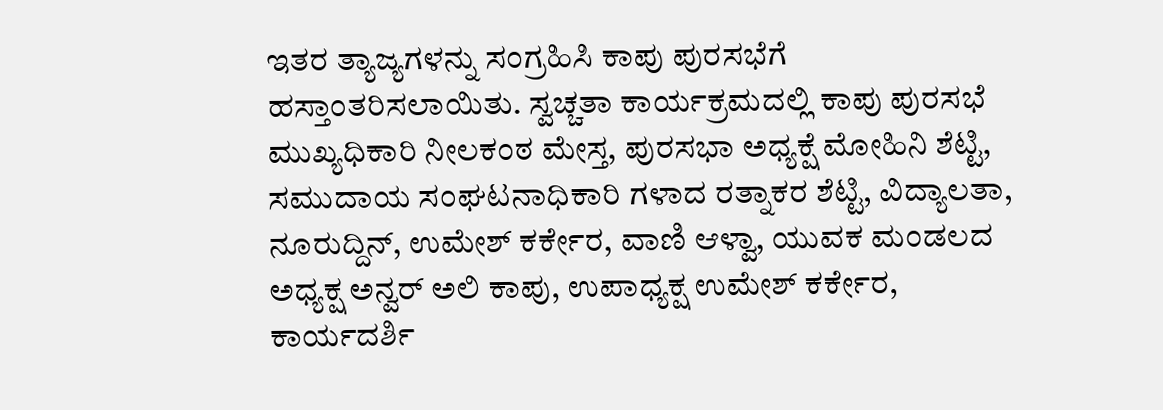ಇತರ ತ್ಯಾಜ್ಯಗಳನ್ನು ಸಂಗ್ರಹಿಸಿ ಕಾಪು ಪುರಸಭೆಗೆ ಹಸ್ತಾಂತರಿಸಲಾಯಿತು. ಸ್ವಚ್ಚತಾ ಕಾರ್ಯಕ್ರಮದಲ್ಲಿ ಕಾಪು ಪುರಸಭೆ ಮುಖ್ಯಧಿಕಾರಿ ನೀಲಕಂಠ ಮೇಸ್ತ, ಪುರಸಭಾ ಅಧ್ಯಕ್ಷೆ ಮೋಹಿನಿ ಶೆಟ್ಟಿ, ಸಮುದಾಯ ಸಂಘಟನಾಧಿಕಾರಿ ಗಳಾದ ರತ್ನಾಕರ ಶೆಟ್ಟಿ, ವಿದ್ಯಾಲತಾ, ನೂರುದ್ದಿನ್, ಉಮೇಶ್ ಕರ್ಕೇರ, ವಾಣಿ ಆಳ್ವಾ, ಯುವಕ ಮಂಡಲದ ಅಧ್ಯಕ್ಷ ಅನ್ವರ್ ಅಲಿ ಕಾಪು, ಉಪಾಧ್ಯಕ್ಷ ಉಮೇಶ್ ಕರ್ಕೇರ, ಕಾರ್ಯದರ್ಶಿ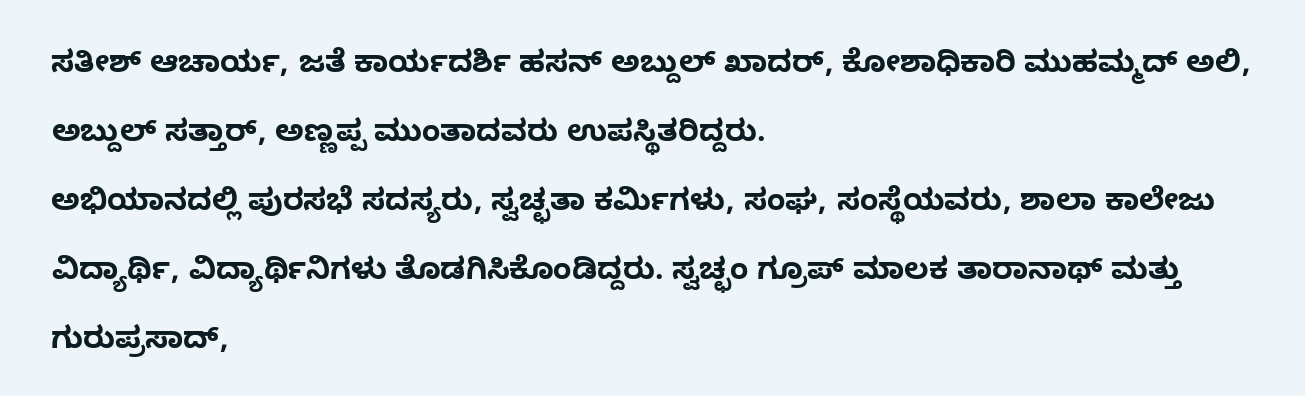ಸತೀಶ್ ಆಚಾರ್ಯ, ಜತೆ ಕಾರ್ಯದರ್ಶಿ ಹಸನ್ ಅಬ್ದುಲ್ ಖಾದರ್, ಕೋಶಾಧಿಕಾರಿ ಮುಹಮ್ಮದ್ ಅಲಿ, ಅಬ್ದುಲ್ ಸತ್ತಾರ್, ಅಣ್ಣಪ್ಪ ಮುಂತಾದವರು ಉಪಸ್ಥಿತರಿದ್ದರು.
ಅಭಿಯಾನದಲ್ಲಿ ಪುರಸಭೆ ಸದಸ್ಯರು, ಸ್ವಚ್ಛತಾ ಕರ್ಮಿಗಳು, ಸಂಘ, ಸಂಸ್ಥೆಯವರು, ಶಾಲಾ ಕಾಲೇಜು ವಿದ್ಯಾರ್ಥಿ, ವಿದ್ಯಾರ್ಥಿನಿಗಳು ತೊಡಗಿಸಿಕೊಂಡಿದ್ದರು. ಸ್ವಚ್ಛಂ ಗ್ರೂಪ್ ಮಾಲಕ ತಾರಾನಾಥ್ ಮತ್ತು ಗುರುಪ್ರಸಾದ್,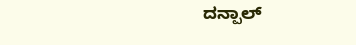ದನ್ಪಾಲ್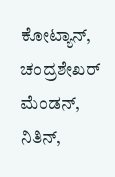ಕೋಟ್ಯಾನ್, ಚಂದ್ರಶೇಖರ್ ಮೆಂಡನ್, ನಿತಿನ್,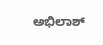ಅಭಿಲಾಶ್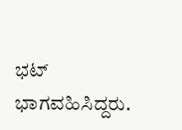ಭಟ್ ಭಾಗವಹಿಸಿದ್ದರು.